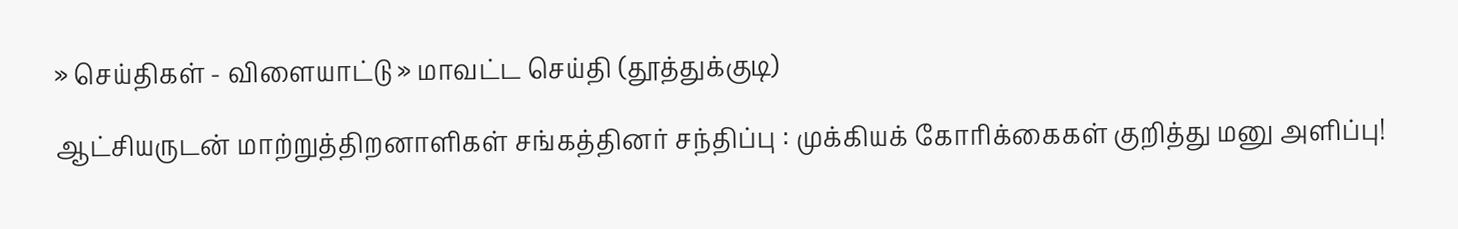» செய்திகள் - விளையாட்டு » மாவட்ட செய்தி (தூத்துக்குடி)

ஆட்சியருடன் மாற்றுத்திறனாளிகள் சங்கத்தினர் சந்திப்பு : முக்கியக் கோரிக்கைகள் குறித்து மனு அளிப்பு!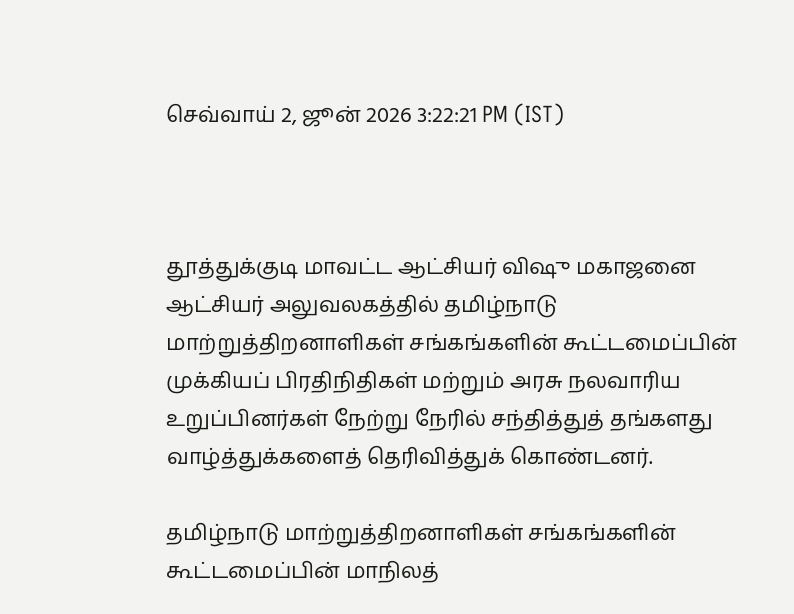செவ்வாய் 2, ஜூன் 2026 3:22:21 PM (IST)



தூத்துக்குடி மாவட்ட ஆட்சியர் விஷு மகாஜனை ஆட்சியர் அலுவலகத்தில் தமிழ்நாடு மாற்றுத்திறனாளிகள் சங்கங்களின் கூட்டமைப்பின் முக்கியப் பிரதிநிதிகள் மற்றும் அரசு நலவாரிய உறுப்பினர்கள் நேற்று நேரில் சந்தித்துத் தங்களது வாழ்த்துக்களைத் தெரிவித்துக் கொண்டனர்.

தமிழ்நாடு மாற்றுத்திறனாளிகள் சங்கங்களின் கூட்டமைப்பின் மாநிலத்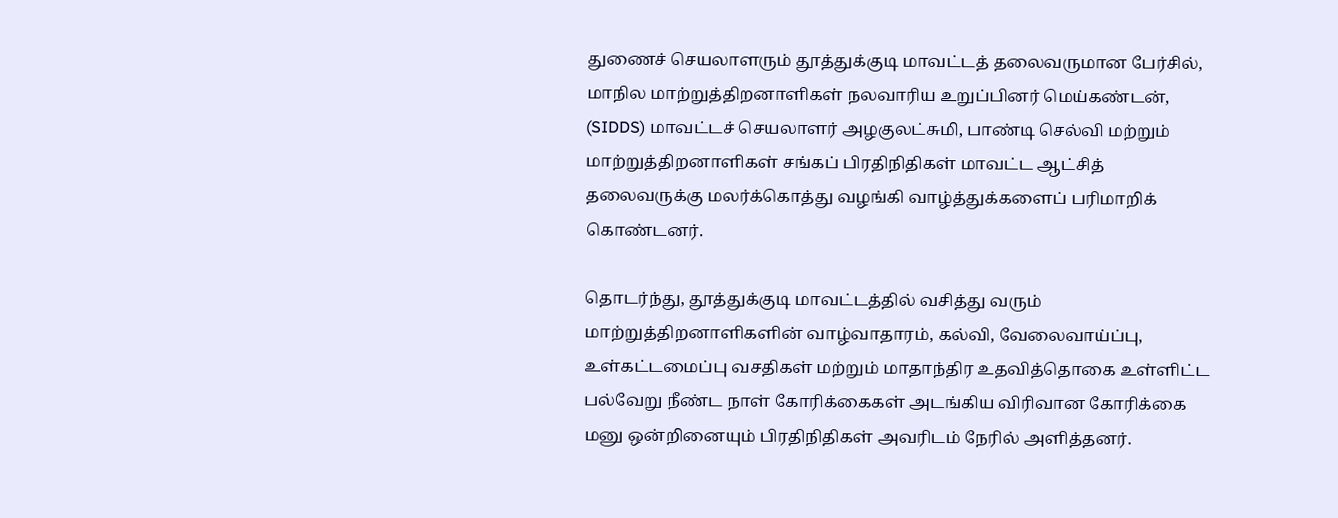துணைச் செயலாளரும் தூத்துக்குடி மாவட்டத் தலைவருமான பேர்சில், மாநில மாற்றுத்திறனாளிகள் நலவாரிய உறுப்பினர் மெய்கண்டன், (SIDDS) மாவட்டச் செயலாளர் அழகுலட்சுமி, பாண்டி செல்வி மற்றும் மாற்றுத்திறனாளிகள் சங்கப் பிரதிநிதிகள் மாவட்ட ஆட்சித் தலைவருக்கு மலர்க்கொத்து வழங்கி வாழ்த்துக்களைப் பரிமாறிக் கொண்டனர்.

தொடர்ந்து, தூத்துக்குடி மாவட்டத்தில் வசித்து வரும் மாற்றுத்திறனாளிகளின் வாழ்வாதாரம், கல்வி, வேலைவாய்ப்பு, உள்கட்டமைப்பு வசதிகள் மற்றும் மாதாந்திர உதவித்தொகை உள்ளிட்ட பல்வேறு நீண்ட நாள் கோரிக்கைகள் அடங்கிய விரிவான கோரிக்கை மனு ஒன்றினையும் பிரதிநிதிகள் அவரிடம் நேரில் அளித்தனர்.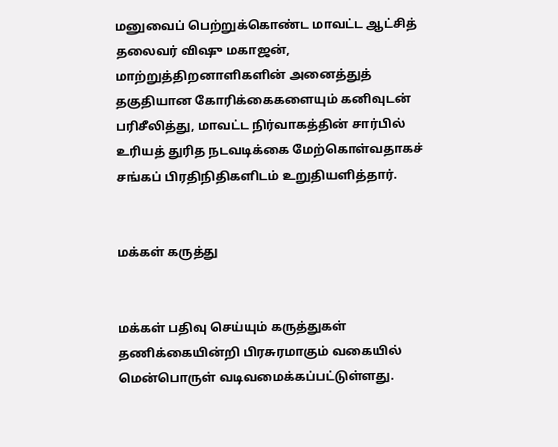மனுவைப் பெற்றுக்கொண்ட மாவட்ட ஆட்சித் தலைவர் விஷு மகாஜன், மாற்றுத்திறனாளிகளின் அனைத்துத் தகுதியான கோரிக்கைகளையும் கனிவுடன் பரிசீலித்து, மாவட்ட நிர்வாகத்தின் சார்பில் உரியத் துரித நடவடிக்கை மேற்கொள்வதாகச் சங்கப் பிரதிநிதிகளிடம் உறுதியளித்தார்.


மக்கள் கருத்து


மக்கள் பதிவு செய்யும் கருத்துகள் தணிக்கையின்றி பிரசுரமாகும் வகையில் மென்பொருள் வடிவமைக்கப்பட்டுள்ளது.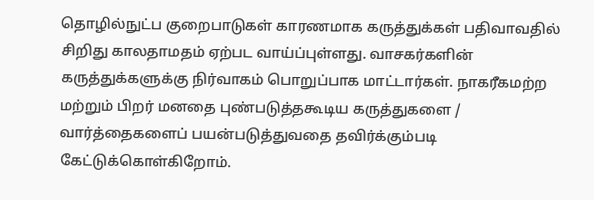தொழில்நுட்ப குறைபாடுகள் காரணமாக கருத்துக்கள் பதிவாவதில் சிறிது காலதாமதம் ஏற்பட வாய்ப்புள்ளது. வாசகர்களின் கருத்துக்களுக்கு நிர்வாகம் பொறுப்பாக மாட்டார்கள். நாகரீகமற்ற மற்றும் பிறர் மனதை புண்படுத்தகூடிய கருத்துகளை / வார்த்தைகளைப் பயன்படுத்துவதை தவிர்க்கும்படி கேட்டுக்கொள்கிறோம்.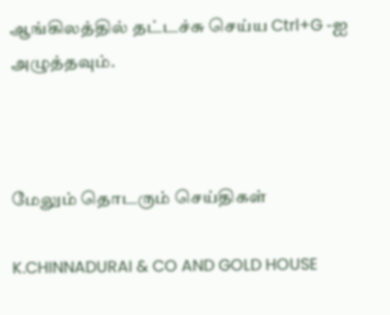ஆங்கிலத்தில் தட்டச்சு செய்ய Ctrl+G -ஐ அழுத்தவும்.



மேலும் தொடரும் செய்திகள்

K.CHINNADURAI & CO AND GOLD HOUSE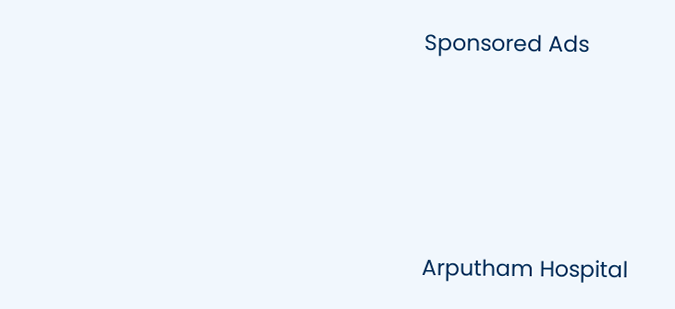Sponsored Ads




Arputham Hospital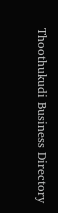Thoothukudi Business Directory